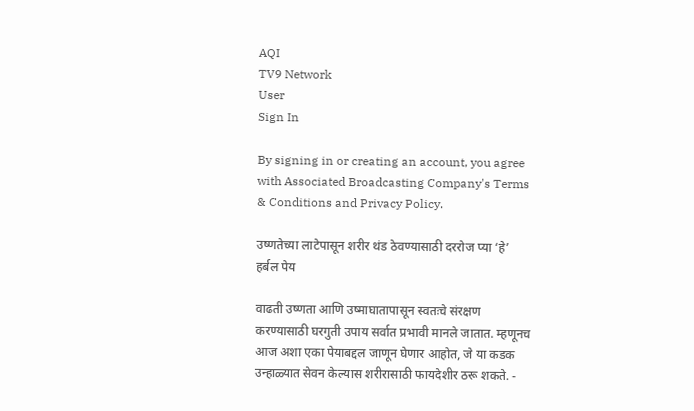AQI
TV9 Network
User
Sign In

By signing in or creating an account, you agree with Associated Broadcasting Company's Terms & Conditions and Privacy Policy.

उष्णतेच्या लाटेपासून शरीर थंड ठेवण्यासाठी दररोज प्या ‘हे’ हर्बल पेय

वाढती उष्णता आणि उष्माघातापासून स्वतःचे संरक्षण करण्यासाठी घरगुती उपाय सर्वात प्रभावी मानले जातात. म्हणूनच आज अशा एका पेयाबद्दल जाणून घेणार आहोत, जे या कडक उन्हाळ्यात सेवन केल्यास शरीरासाठी फायदेशीर ठरू शकते. -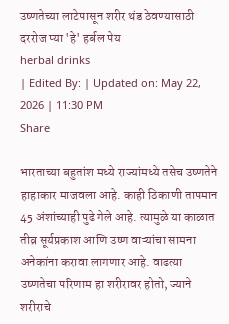उष्णतेच्या लाटेपासून शरीर थंड ठेवण्यासाठी दररोज प्या 'हे' हर्बल पेय
herbal drinks
| Edited By: | Updated on: May 22, 2026 | 11:30 PM
Share

भारताच्या बहुतांश मध्ये राज्यांमध्ये तसेच उष्णतेने हाहाकार माजवला आहे. काही ठिकाणी तापमान 45 अंशांच्याही पुढे गेले आहे. त्यामुळे या काळात तीव्र सूर्यप्रकाश आणि उष्ण वाऱ्यांचा सामना अनेकांना करावा लागणार आहे. वाढत्या उष्णतेचा परिणाम हा शरीरावर होतो, ज्याने शरीराचे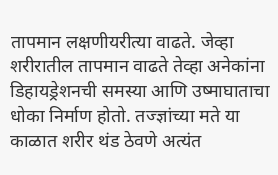तापमान लक्षणीयरीत्या वाढते. जेव्हा शरीरातील तापमान वाढते तेव्हा अनेकांना डिहायड्रेशनची समस्या आणि उष्माघाताचा धोका निर्माण होतो. तज्ज्ञांच्या मते या काळात शरीर थंड ठेवणे अत्यंत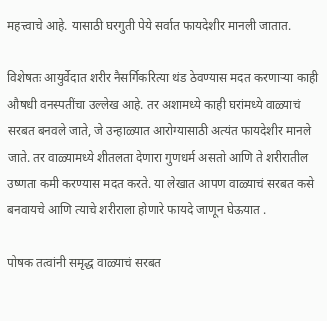महत्त्वाचे आहे. यासाठी घरगुती पेये सर्वात फायदेशीर मानली जातात.

विशेषतः आयुर्वेदात शरीर नैसर्गिकरित्या थंड ठेवण्यास मदत करणाऱ्या काही औषधी वनस्पतींचा उल्लेख आहे. तर अशामध्ये काही घरांमध्ये वाळ्याचं सरबत बनवले जाते, जे उन्हाळ्यात आरोग्यासाठी अत्यंत फायदेशीर मानले जाते. तर वाळ्यामध्ये शीतलता देणारा गुणधर्म असतो आणि ते शरीरातील उष्णता कमी करण्यास मदत करते. या लेखात आपण वाळ्याचं सरबत कसे बनवायचे आणि त्याचे शरीराला होणारे फायदे जाणून घेऊयात .

पोषक तत्वांनी समृद्ध वाळ्याचं सरबत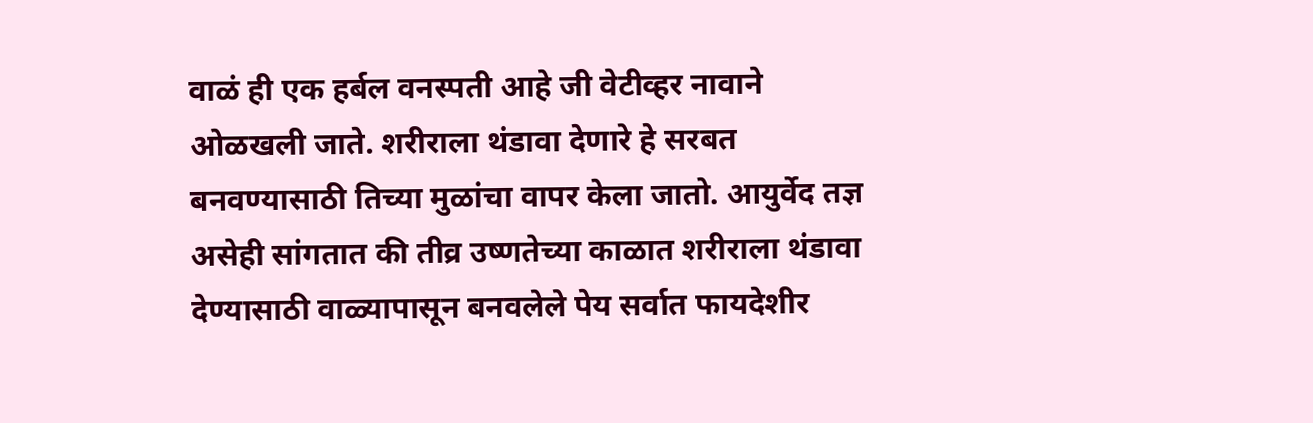वाळं ही एक हर्बल वनस्पती आहे जी वेटीव्हर नावाने ओळखली जाते. शरीराला थंडावा देणारे हे सरबत बनवण्यासाठी तिच्या मुळांचा वापर केला जातो. आयुर्वेद तज्ञ असेही सांगतात की तीव्र उष्णतेच्या काळात शरीराला थंडावा देण्यासाठी वाळ्यापासून बनवलेले पेय सर्वात फायदेशीर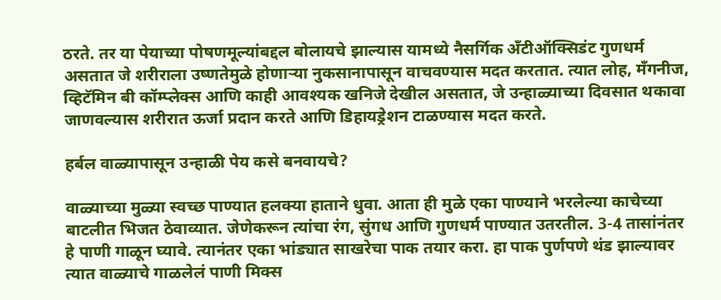ठरते. तर या पेयाच्या पोषणमूल्यांबद्दल बोलायचे झाल्यास यामध्ये नैसर्गिक अँटीऑक्सिडंट गुणधर्म असतात जे शरीराला उष्णतेमुळे होणाऱ्या नुकसानापासून वाचवण्यास मदत करतात. त्यात लोह, मॅंगनीज, व्हिटॅमिन बी कॉम्प्लेक्स आणि काही आवश्यक खनिजे देखील असतात, जे उन्हाळ्याच्या दिवसात थकावा जाणवल्यास शरीरात ऊर्जा प्रदान करते आणि डिहायड्रेशन टाळण्यास मदत करते.

हर्बल वाळ्यापासून उन्हाळी पेय कसे बनवायचे?

वाळ्याच्या मुळ्या स्वच्छ पाण्यात हलक्या हाताने धुवा. आता ही मुळे एका पाण्याने भरलेल्या काचेच्या बाटलीत भिजत ठेवाव्यात. जेणेकरून त्यांचा रंग, सुंगध आणि गुणधर्म पाण्यात उतरतील. 3-4 तासांनंतर हे पाणी गाळून घ्यावे. त्यानंतर एका भांड्यात साखरेचा पाक तयार करा. हा पाक पुर्णपणे थंड झाल्यावर त्यात वाळ्याचे गाळलेलं पाणी मिक्स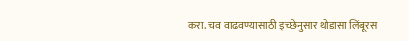करा. चव वाढवण्यासाठी इच्छेनुसार थोडासा लिंबूरस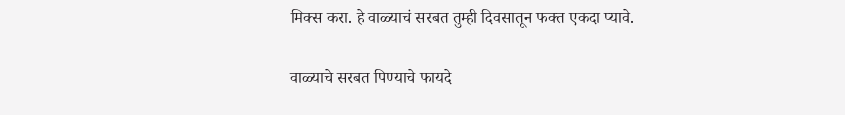मिक्स करा. हे वाळ्याचं सरबत तुम्ही दिवसातून फक्त एकदा प्यावे.

वाळ्याचे सरबत पिण्याचे फायदे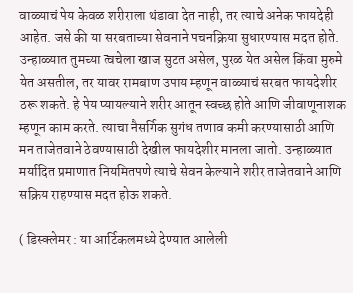वाळ्याचं पेय केवळ शरीराला थंडावा देत नाही, तर त्याचे अनेक फायदेही आहेत. जसे की या सरबताच्या सेवनाने पचनक्रिया सुधारण्यास मदत होते. उन्हाळ्यात तुमच्या त्वचेला खाज सुटत असेल, पुरळ येत असेल किंवा मुरुमे येत असतील, तर यावर रामबाण उपाय म्हणून वाळ्याचं सरबत फायदेशीर ठरू शकते. हे पेय प्यायल्याने शरीर आतून स्वच्छ होते आणि जीवाणूनाशक म्हणून काम करते. त्याचा नैसर्गिक सुगंध तणाव कमी करण्यासाठी आणि मन ताजेतवाने ठेवण्यासाठी देखील फायदेशीर मानला जातो. उन्हाळ्यात मर्यादित प्रमाणात नियमितपणे त्याचे सेवन केल्याने शरीर ताजेतवाने आणि सक्रिय राहण्यास मदत होऊ शकते.

( डिस्क्लेमर : या आर्टिकलमध्ये देण्यात आलेली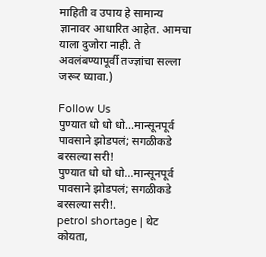माहिती व उपाय हे सामान्य ज्ञानावर आधारित आहेत. आमचा याला दुजोरा नाही. ते अवलंबण्यापूर्वी तज्ज्ञांचा सल्ला जरूर घ्यावा.)

Follow Us
पुण्यात धो धो धो...मान्सूनपूर्व पावसाने झोडपलं; सगळीकडे बरसल्या सरी!
पुण्यात धो धो धो...मान्सूनपूर्व पावसाने झोडपलं; सगळीकडे बरसल्या सरी!.
petrol shortage | थेट कोयता,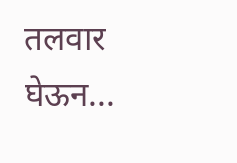तलवार घेऊन...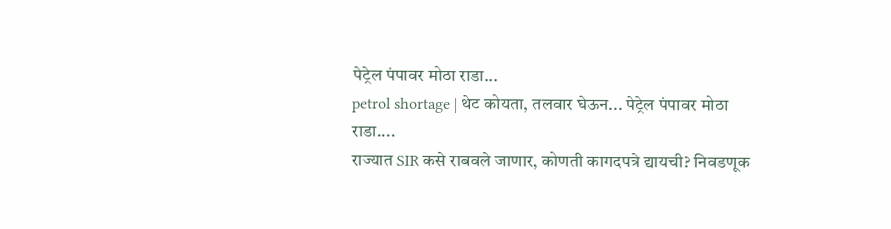पेट्रेल पंपावर मोठा राडा...
petrol shortage | थेट कोयता, तलवार घेऊन... पेट्रेल पंपावर मोठा राडा....
राज्यात SIR कसे राबवले जाणार, कोणती कागदपत्रे द्यायची? निवडणूक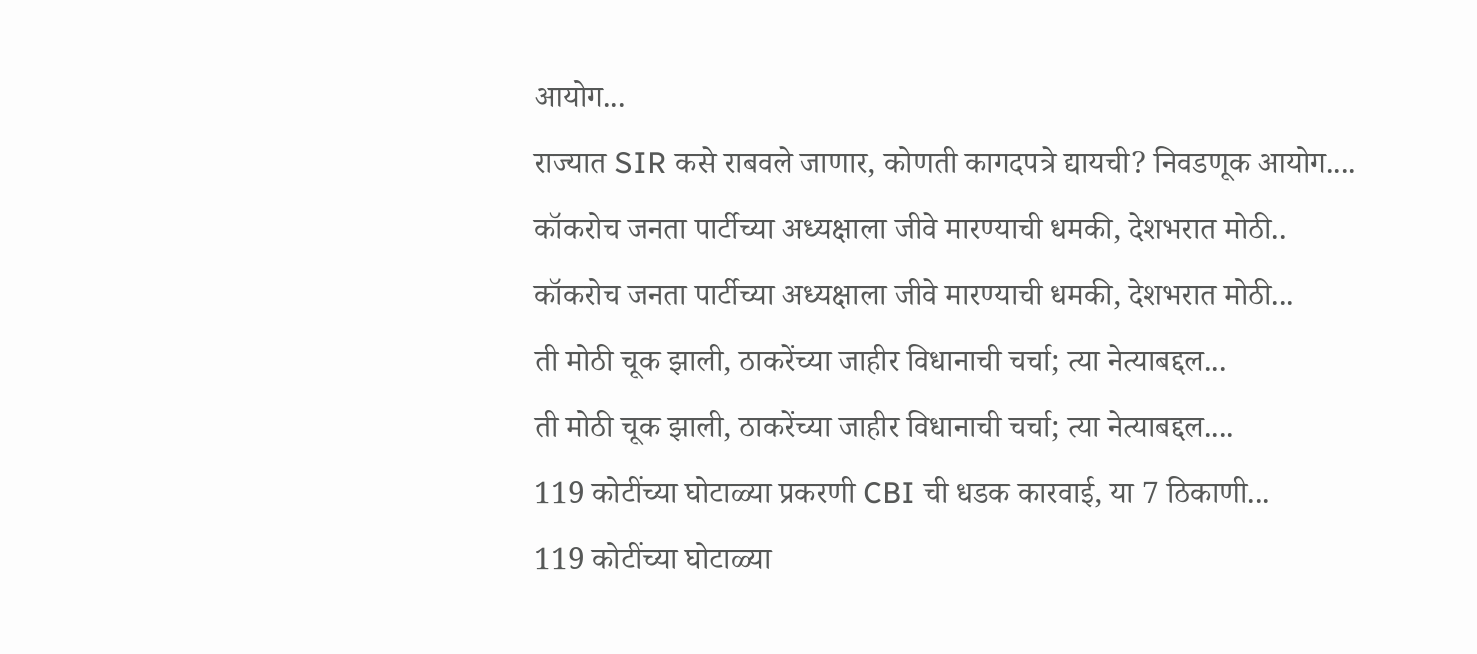आयोग...
राज्यात SIR कसे राबवले जाणार, कोणती कागदपत्रे द्यायची? निवडणूक आयोग....
कॉकरोच जनता पार्टीच्या अध्यक्षाला जीवे मारण्याची धमकी, देशभरात मोठी..
कॉकरोच जनता पार्टीच्या अध्यक्षाला जीवे मारण्याची धमकी, देशभरात मोठी...
ती मोठी चूक झाली, ठाकरेंच्या जाहीर विधानाची चर्चा; त्या नेत्याबद्दल...
ती मोठी चूक झाली, ठाकरेंच्या जाहीर विधानाची चर्चा; त्या नेत्याबद्दल....
119 कोटींच्या घोटाळ्या प्रकरणी CBI ची धडक कारवाई, या 7 ठिकाणी...
119 कोटींच्या घोटाळ्या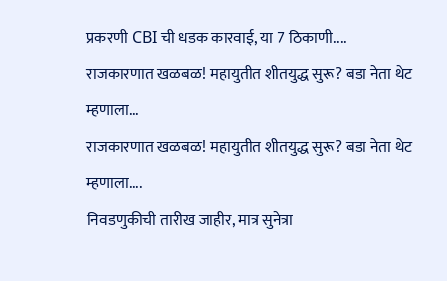प्रकरणी CBI ची धडक कारवाई, या 7 ठिकाणी....
राजकारणात खळबळ! महायुतीत शीतयुद्ध सुरू? बडा नेता थेट म्हणाला...
राजकारणात खळबळ! महायुतीत शीतयुद्ध सुरू? बडा नेता थेट म्हणाला....
निवडणुकीची तारीख जाहीर, मात्र सुनेत्रा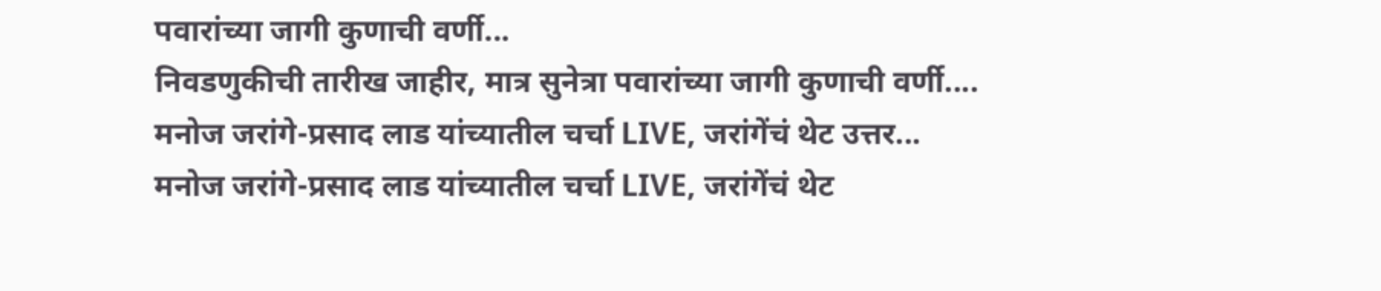पवारांच्या जागी कुणाची वर्णी...
निवडणुकीची तारीख जाहीर, मात्र सुनेत्रा पवारांच्या जागी कुणाची वर्णी....
मनोज जरांगे-प्रसाद लाड यांच्यातील चर्चा LIVE, जरांगेंचं थेट उत्तर...
मनोज जरांगे-प्रसाद लाड यांच्यातील चर्चा LIVE, जरांगेंचं थेट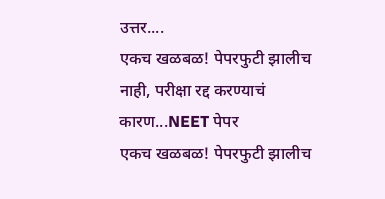उत्तर....
एकच खळबळ! पेपरफुटी झालीच नाही, परीक्षा रद्द करण्याचं कारण...NEET पेपर
एकच खळबळ! पेपरफुटी झालीच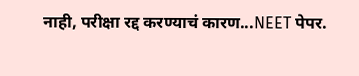नाही, परीक्षा रद्द करण्याचं कारण...NEET पेपर.